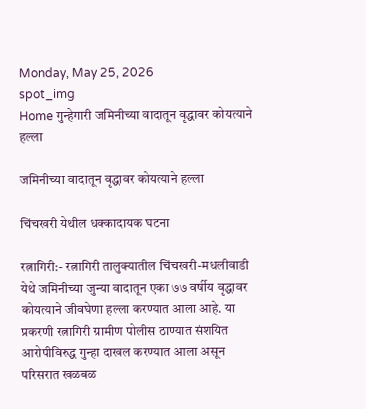Monday, May 25, 2026
spot_img
Home गुन्हेगारी जमिनीच्या वादातून वृद्धावर कोयत्याने हल्ला

जमिनीच्या वादातून वृद्धावर कोयत्याने हल्ला

चिंचखरी येथील धक्कादायक घटना

रत्नागिरी:- रत्नागिरी तालुक्यातील चिंचखरी-मधलीवाडी येथे जमिनीच्या जुन्या वादातून एका ७७ वर्षीय वृद्धावर कोयत्याने जीवघेणा हल्ला करण्यात आला आहे. या प्रकरणी रत्नागिरी ग्रामीण पोलीस ठाण्यात संशयित आरोपीविरुद्ध गुन्हा दाखल करण्यात आला असून परिसरात खळबळ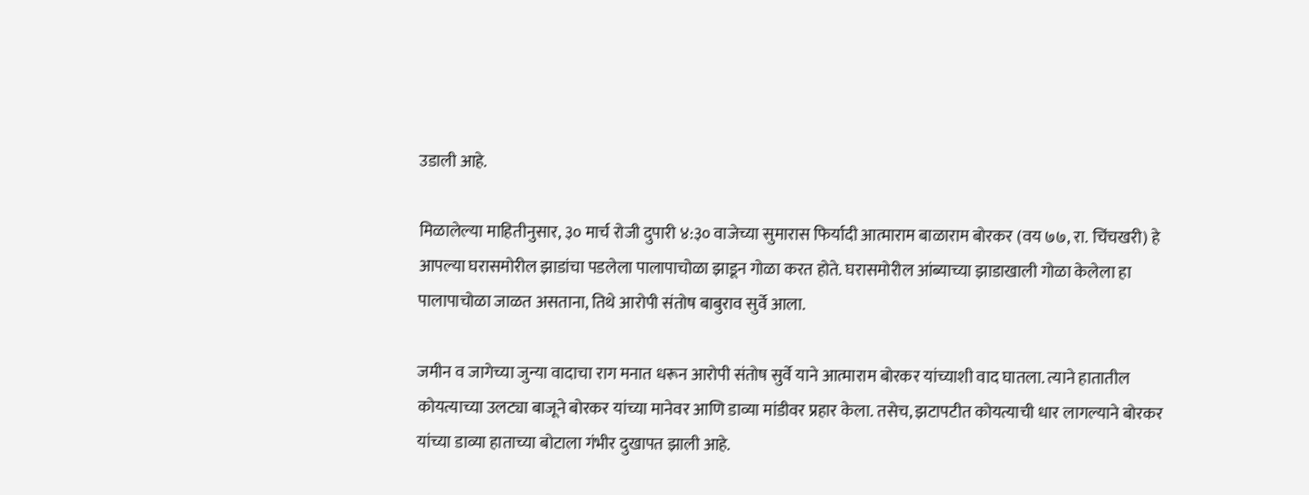उडाली आहे.

मिळालेल्या माहितीनुसार, ३० मार्च रोजी दुपारी ४:३० वाजेच्या सुमारास फिर्यादी आत्माराम बाळाराम बोरकर (वय ७७, रा. चिंचखरी) हे आपल्या घरासमोरील झाडांचा पडलेला पालापाचोळा झाडून गोळा करत होते. घरासमोरील आंब्याच्या झाडाखाली गोळा केलेला हा पालापाचोळा जाळत असताना, तिथे आरोपी संतोष बाबुराव सुर्वे आला.

जमीन व जागेच्या जुन्या वादाचा राग मनात धरून आरोपी संतोष सुर्वे याने आत्माराम बोरकर यांच्याशी वाद घातला. त्याने हातातील कोयत्याच्या उलट्या बाजूने बोरकर यांच्या मानेवर आणि डाव्या मांडीवर प्रहार केला. तसेच, झटापटीत कोयत्याची धार लागल्याने बोरकर यांच्या डाव्या हाताच्या बोटाला गंभीर दुखापत झाली आहे.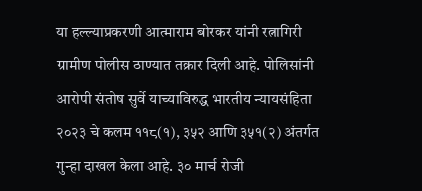या हल्ल्याप्रकरणी आत्माराम बोरकर यांनी रत्नागिरी ग्रामीण पोलीस ठाण्यात तक्रार दिली आहे. पोलिसांनी आरोपी संतोष सुर्वे याच्याविरुद्ध भारतीय न्यायसंहिता २०२३ चे कलम ११८(१), ३५२ आणि ३५१(२) अंतर्गत गुन्हा दाखल केला आहे. ३० मार्च रोजी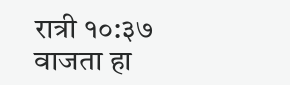रात्री १०:३७ वाजता हा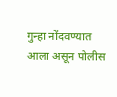गुन्हा नोंदवण्यात आला असून पोलीस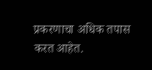प्रकरणाचा अधिक तपास करत आहेत.